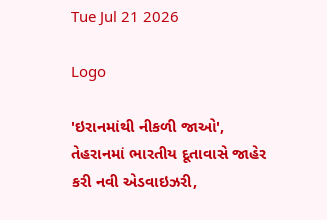Tue Jul 21 2026

Logo

'ઇરાનમાંથી નીકળી જાઓ', તેહરાનમાં ભારતીય દૂતાવાસે જાહેર કરી નવી એડવાઇઝરી,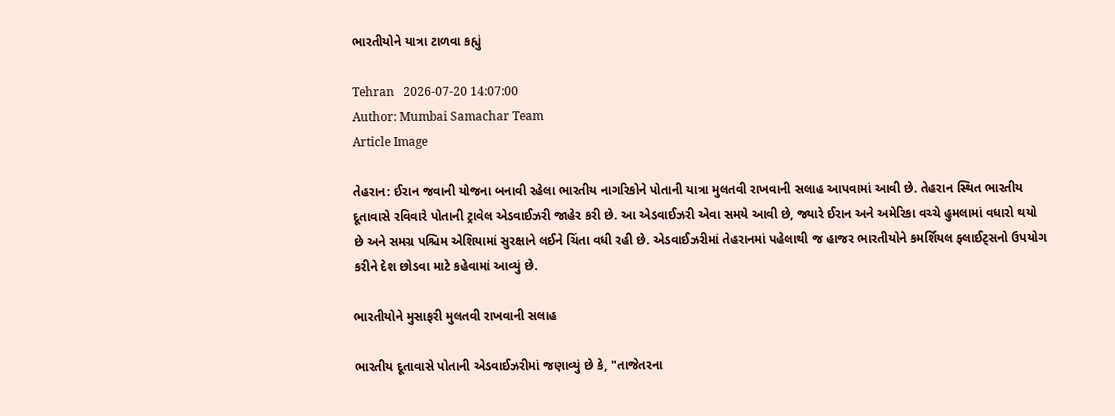ભારતીયોને યાત્રા ટાળવા કહ્યું

Tehran   2026-07-20 14:07:00
Author: Mumbai Samachar Team
Article Image

તેહરાન: ઈરાન જવાની યોજના બનાવી રહેલા ભારતીય નાગરિકોને પોતાની યાત્રા મુલતવી રાખવાની સલાહ આપવામાં આવી છે. તેહરાન સ્થિત ભારતીય દૂતાવાસે રવિવારે પોતાની ટ્રાવેલ એડવાઈઝરી જાહેર કરી છે. આ એડવાઈઝરી એવા સમયે આવી છે, જ્યારે ઈરાન અને અમેરિકા વચ્ચે હુમલામાં વધારો થયો છે અને સમગ્ર પશ્ચિમ એશિયામાં સુરક્ષાને લઈને ચિંતા વધી રહી છે. એડવાઈઝરીમાં તેહરાનમાં પહેલાથી જ હાજર ભારતીયોને કમર્શિયલ ફ્લાઈટ્સનો ઉપયોગ કરીને દેશ છોડવા માટે કહેવામાં આવ્યું છે.

ભારતીયોને મુસાફરી મુલતવી રાખવાની સલાહ

ભારતીય દૂતાવાસે પોતાની એડવાઈઝરીમાં જણાવ્યું છે કે, "તાજેતરના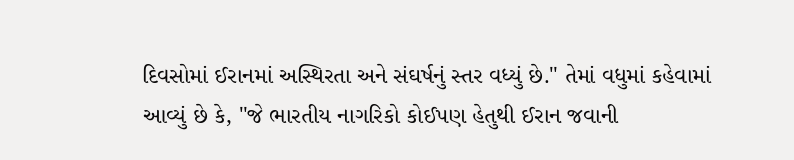દિવસોમાં ઈરાનમાં અસ્થિરતા અને સંઘર્ષનું સ્તર વધ્યું છે." તેમાં વધુમાં કહેવામાં આવ્યું છે કે, "જે ભારતીય નાગરિકો કોઈપણ હેતુથી ઈરાન જવાની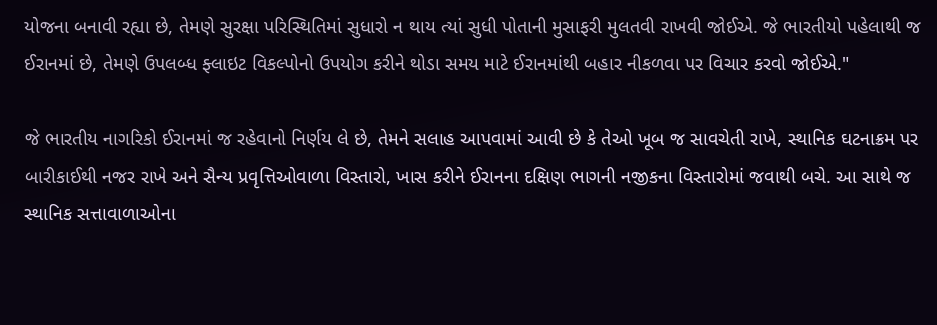યોજના બનાવી રહ્યા છે, તેમણે સુરક્ષા પરિસ્થિતિમાં સુધારો ન થાય ત્યાં સુધી પોતાની મુસાફરી મુલતવી રાખવી જોઈએ. જે ભારતીયો પહેલાથી જ ઈરાનમાં છે, તેમણે ઉપલબ્ધ ફ્લાઇટ વિકલ્પોનો ઉપયોગ કરીને થોડા સમય માટે ઈરાનમાંથી બહાર નીકળવા પર વિચાર કરવો જોઈએ."

જે ભારતીય નાગરિકો ઈરાનમાં જ રહેવાનો નિર્ણય લે છે, તેમને સલાહ આપવામાં આવી છે કે તેઓ ખૂબ જ સાવચેતી રાખે, સ્થાનિક ઘટનાક્રમ પર બારીકાઈથી નજર રાખે અને સૈન્ય પ્રવૃત્તિઓવાળા વિસ્તારો, ખાસ કરીને ઈરાનના દક્ષિણ ભાગની નજીકના વિસ્તારોમાં જવાથી બચે. આ સાથે જ સ્થાનિક સત્તાવાળાઓના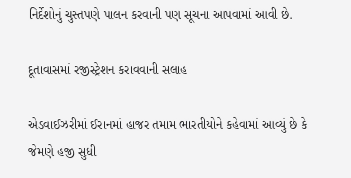નિર્દેશોનું ચુસ્તપણે પાલન કરવાની પણ સૂચના આપવામાં આવી છે.

દૂતાવાસમાં રજીસ્ટ્રેશન કરાવવાની સલાહ

એડવાઈઝરીમાં ઈરાનમાં હાજર તમામ ભારતીયોને કહેવામાં આવ્યું છે કે જેમણે હજી સુધી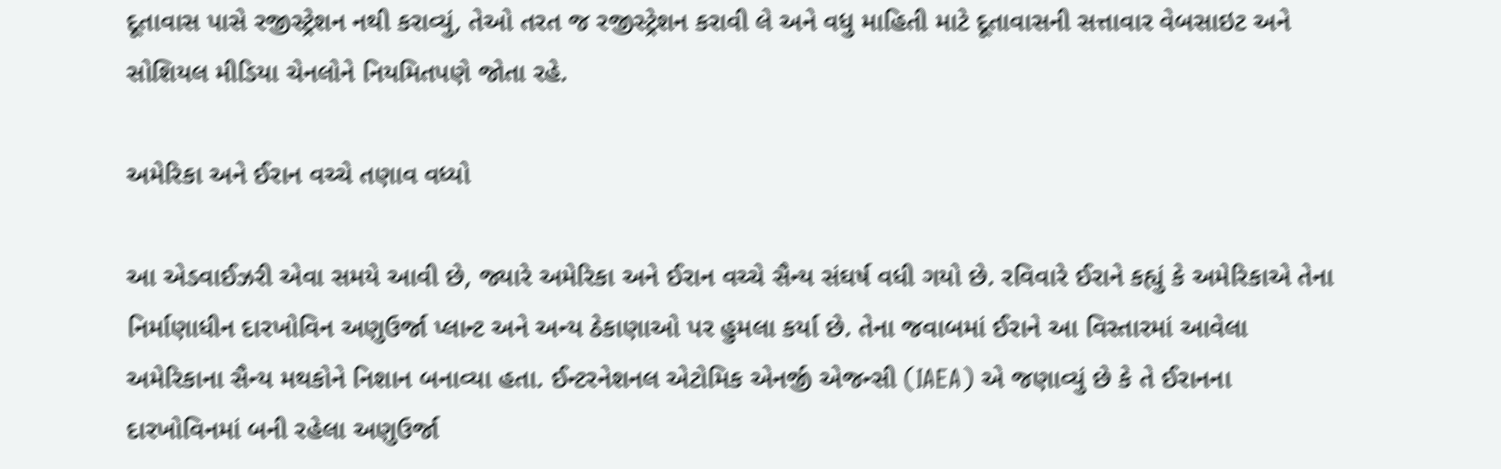દૂતાવાસ પાસે રજીસ્ટ્રેશન નથી કરાવ્યું, તેઓ તરત જ રજીસ્ટ્રેશન કરાવી લે અને વધુ માહિતી માટે દૂતાવાસની સત્તાવાર વેબસાઇટ અને સોશિયલ મીડિયા ચેનલોને નિયમિતપણે જોતા રહે.

અમેરિકા અને ઈરાન વચ્ચે તણાવ વધ્યો

આ એડવાઈઝરી એવા સમયે આવી છે, જ્યારે અમેરિકા અને ઈરાન વચ્ચે સૈન્ય સંઘર્ષ વધી ગયો છે. રવિવારે ઈરાને કહ્યું કે અમેરિકાએ તેના નિર્માણાધીન દારખોવિન અણુઉર્જા પ્લાન્ટ અને અન્ય ઠેકાણાઓ પર હુમલા કર્યા છે. તેના જવાબમાં ઈરાને આ વિસ્તારમાં આવેલા અમેરિકાના સૈન્ય મથકોને નિશાન બનાવ્યા હતા. ઈન્ટરનેશનલ એટોમિક એનર્જી એજન્સી (IAEA) એ જણાવ્યું છે કે તે ઈરાનના દારખોવિનમાં બની રહેલા અણુઉર્જા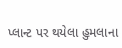પ્લાન્ટ પર થયેલા હુમલાના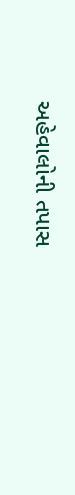અહેવાલોની તપાસ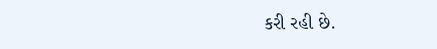કરી રહી છે.